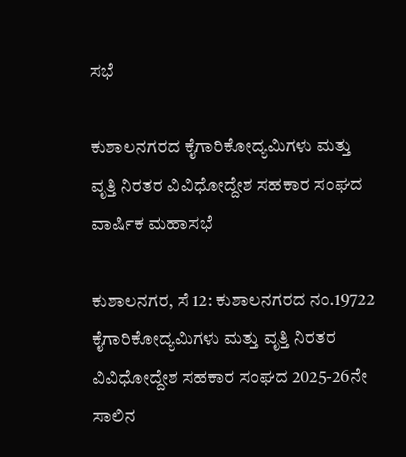ಸಭೆ

ಕುಶಾಲನಗರದ ಕೈಗಾರಿಕೋದ್ಯಮಿಗಳು ಮತ್ತು ವೃತ್ತಿ ನಿರತರ ವಿವಿಧೋದ್ದೇಶ ಸಹಕಾರ ಸಂಘದ ವಾರ್ಷಿಕ ಮಹಾಸಭೆ

ಕುಶಾಲನಗರ, ಸೆ 12: ಕುಶಾಲನಗರದ ನಂ.19722 ಕೈಗಾರಿಕೋದ್ಯಮಿಗಳು ಮತ್ತು ವೃತ್ತಿ ನಿರತರ ವಿವಿಧೋದ್ದೇಶ ಸಹಕಾರ ಸಂಘದ 2025-26ನೇ ಸಾಲಿನ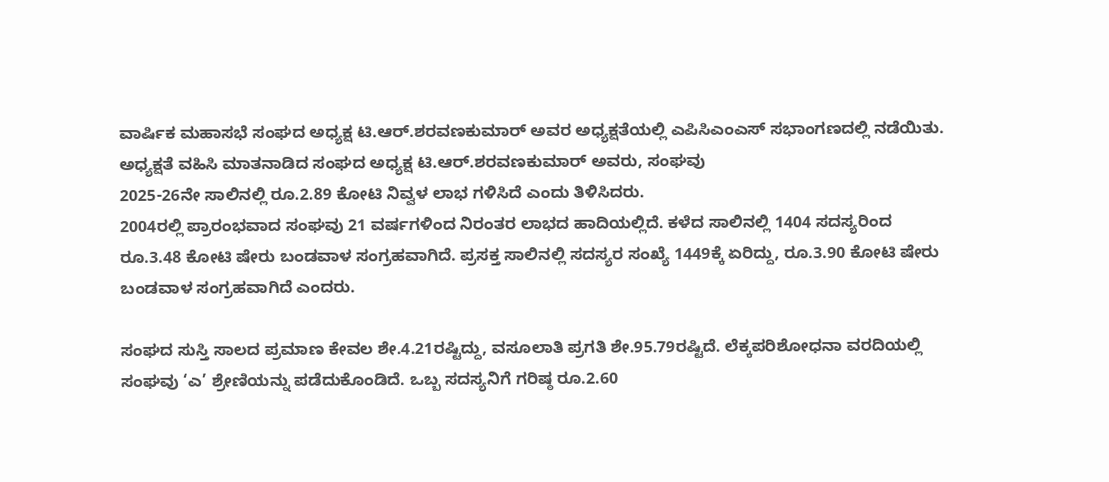ವಾರ್ಷಿಕ ಮಹಾಸಭೆ ಸಂಘದ ಅಧ್ಯಕ್ಷ ಟಿ.ಆರ್.ಶರವಣಕುಮಾರ್ ಅವರ ಅಧ್ಯಕ್ಷತೆಯಲ್ಲಿ ಎಪಿಸಿಎಂಎಸ್ ಸಭಾಂಗಣದಲ್ಲಿ ನಡೆಯಿತು.
ಅಧ್ಯಕ್ಷತೆ ವಹಿಸಿ ಮಾತನಾಡಿದ ಸಂಘದ ಅಧ್ಯಕ್ಷ ಟಿ.ಆರ್.ಶರವಣಕುಮಾರ್ ಅವರು, ಸಂಘವು
2025-26ನೇ ಸಾಲಿನಲ್ಲಿ ರೂ.2.89 ಕೋಟಿ ನಿವ್ವಳ ಲಾಭ ಗಳಿಸಿದೆ ಎಂದು ತಿಳಿಸಿದರು.
2004ರಲ್ಲಿ ಪ್ರಾರಂಭವಾದ ಸಂಘವು 21 ವರ್ಷಗಳಿಂದ ನಿರಂತರ ಲಾಭದ ಹಾದಿಯಲ್ಲಿದೆ. ಕಳೆದ ಸಾಲಿನಲ್ಲಿ 1404 ಸದಸ್ಯರಿಂದ ರೂ.3.48 ಕೋಟಿ ಷೇರು ಬಂಡವಾಳ ಸಂಗ್ರಹವಾಗಿದೆ. ಪ್ರಸಕ್ತ ಸಾಲಿನಲ್ಲಿ ಸದಸ್ಯರ ಸಂಖ್ಯೆ 1449ಕ್ಕೆ ಏರಿದ್ದು, ರೂ.3.90 ಕೋಟಿ ಷೇರು ಬಂಡವಾಳ ಸಂಗ್ರಹವಾಗಿದೆ ಎಂದರು.

ಸಂಘದ ಸುಸ್ತಿ ಸಾಲದ ಪ್ರಮಾಣ ಕೇವಲ ಶೇ.4.21ರಷ್ಟಿದ್ದು, ವಸೂಲಾತಿ ಪ್ರಗತಿ ಶೇ.95.79ರಷ್ಟಿದೆ. ಲೆಕ್ಕಪರಿಶೋಧನಾ ವರದಿಯಲ್ಲಿ ಸಂಘವು ‘ಎ’ ಶ್ರೇಣಿಯನ್ನು ಪಡೆದುಕೊಂಡಿದೆ. ಒಬ್ಬ ಸದಸ್ಯನಿಗೆ ಗರಿಷ್ಠ ರೂ.2.60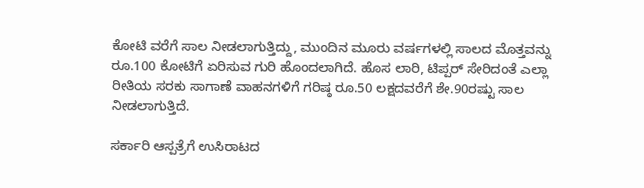ಕೋಟಿ ವರೆಗೆ ಸಾಲ ನೀಡಲಾಗುತ್ತಿದ್ದು, ಮುಂದಿನ ಮೂರು ವರ್ಷಗಳಲ್ಲಿ ಸಾಲದ ಮೊತ್ತವನ್ನು ರೂ.100 ಕೋಟಿಗೆ ಏರಿಸುವ ಗುರಿ ಹೊಂದಲಾಗಿದೆ. ಹೊಸ ಲಾರಿ, ಟಿಪ್ಪರ್ ಸೇರಿದಂತೆ ಎಲ್ಲಾ ರೀತಿಯ ಸರಕು ಸಾಗಾಣೆ ವಾಹನಗಳಿಗೆ ಗರಿಷ್ಠ ರೂ.50 ಲಕ್ಷದವರೆಗೆ ಶೇ.90ರಷ್ಟು ಸಾಲ ನೀಡಲಾಗುತ್ತಿದೆ.

ಸರ್ಕಾರಿ ಆಸ್ಪತ್ರೆಗೆ ಉಸಿರಾಟದ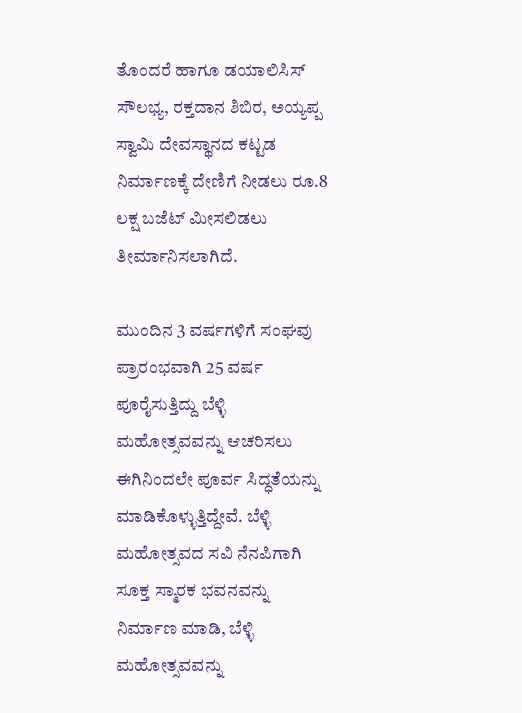ತೊಂದರೆ ಹಾಗೂ ಡಯಾಲಿಸಿಸ್ ಸೌಲಭ್ಯ, ರಕ್ತದಾನ ಶಿಬಿರ, ಅಯ್ಯಪ್ಪ ಸ್ವಾಮಿ ದೇವಸ್ಥಾನದ ಕಟ್ಟಡ ನಿರ್ಮಾಣಕ್ಕೆ ದೇಣಿಗೆ ನೀಡಲು ರೂ.8 ಲಕ್ಷ ಬಜೆಟ್ ಮೀಸಲಿಡಲು ತೀರ್ಮಾನಿಸಲಾಗಿದೆ.

ಮುಂದಿನ 3 ವರ್ಷಗಳಿಗೆ ಸಂಘವು ಪ್ರಾರಂಭವಾಗಿ 25 ವರ್ಷ ಪೂರೈಸುತ್ತಿದ್ದು ಬೆಳ್ಳಿ ಮಹೋತ್ಸವವನ್ನು ಆಚರಿಸಲು ಈಗಿನಿಂದಲೇ ಪೂರ್ವ ಸಿದ್ಧತೆಯನ್ನು ಮಾಡಿಕೊಳ್ಳುತ್ತಿದ್ದೇವೆ. ಬೆಳ್ಳಿ ಮಹೋತ್ಸವದ ಸವಿ ನೆನಪಿಗಾಗಿ ಸೂಕ್ತ ಸ್ಮಾರಕ ಭವನವನ್ನು ನಿರ್ಮಾಣ ಮಾಡಿ, ಬೆಳ್ಳಿ ಮಹೋತ್ಸವವನ್ನು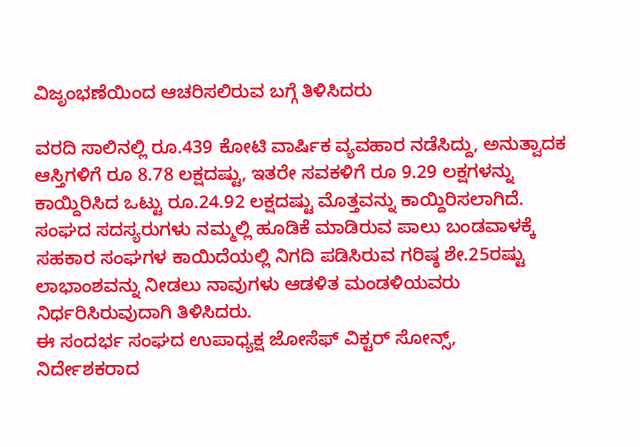ವಿಜೃಂಭಣೆಯಿಂದ ಆಚರಿಸಲಿರುವ ಬಗ್ಗೆ ತಿಳಿಸಿದರು

ವರದಿ ಸಾಲಿನಲ್ಲಿ ರೂ.439 ಕೋಟಿ ವಾರ್ಷಿಕ ವ್ಯವಹಾರ ನಡೆಸಿದ್ದು, ಅನುತ್ವಾದಕ ಆಸ್ತಿಗಳಿಗೆ ರೂ 8.78 ಲಕ್ಷದಷ್ಟು, ಇತರೇ ಸವಕಳಿಗೆ ರೂ 9.29 ಲಕ್ಷಗಳನ್ನು ಕಾಯ್ದಿರಿಸಿದ ಒಟ್ಟು ರೂ.24.92 ಲಕ್ಷದಷ್ಟು ಮೊತ್ತವನ್ನು ಕಾಯ್ದಿರಿಸಲಾಗಿದೆ. ಸಂಘದ ಸದಸ್ಯರುಗಳು ನಮ್ಮಲ್ಲಿ ಹೂಡಿಕೆ ಮಾಡಿರುವ ಪಾಲು ಬಂಡವಾಳಕ್ಕೆ ಸಹಕಾರ ಸಂಘಗಳ ಕಾಯಿದೆಯಲ್ಲಿ ನಿಗದಿ ಪಡಿಸಿರುವ ಗರಿಷ್ಠ ಶೇ.25ರಷ್ಟು ಲಾಭಾಂಶವನ್ನು ನೀಡಲು ನಾವುಗಳು ಆಡಳಿತ ಮಂಡಳಿಯವರು ನಿರ್ಧರಿಸಿರುವುದಾಗಿ ತಿಳಿಸಿದರು.
ಈ ಸಂದರ್ಭ ಸಂಘದ ಉಪಾಧ್ಯಕ್ಷ ಜೋಸೆಫ್ ವಿಕ್ಟರ್ ಸೋನ್ಸ್,
ನಿರ್ದೇಶಕರಾದ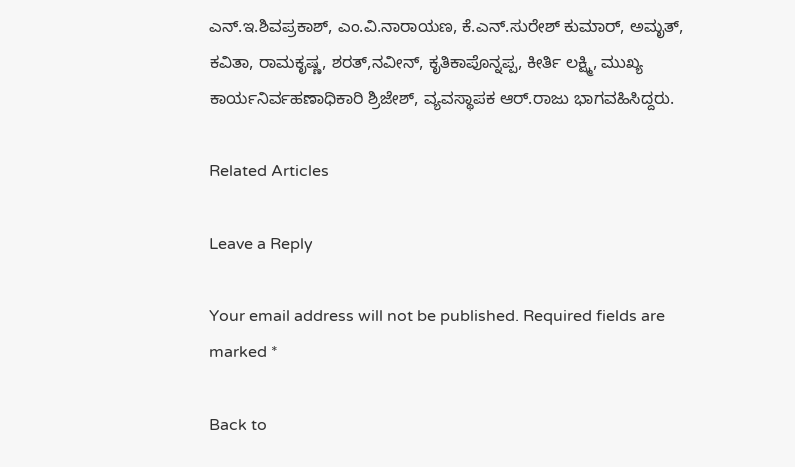ಎನ್.ಇ.ಶಿವಪ್ರಕಾಶ್, ಎಂ.ವಿ.ನಾರಾಯಣ, ಕೆ.ಎನ್.ಸುರೇಶ್ ಕುಮಾರ್, ಅಮೃತ್, ಕವಿತಾ, ರಾಮಕೃಷ್ಣ, ಶರತ್,ನವೀನ್, ಕೃತಿಕಾ‌ಪೊನ್ನಪ್ಪ, ಕೀರ್ತಿ ಲಕ್ಷ್ಮಿ, ಮುಖ್ಯ ಕಾರ್ಯನಿರ್ವಹಣಾಧಿಕಾರಿ ಶ್ರಿಜೇಶ್, ವ್ಯವಸ್ಥಾಪಕ ಆರ್.ರಾಜು ಭಾಗವಹಿಸಿದ್ದರು.

Related Articles

Leave a Reply

Your email address will not be published. Required fields are marked *

Back to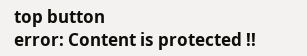top button
error: Content is protected !!